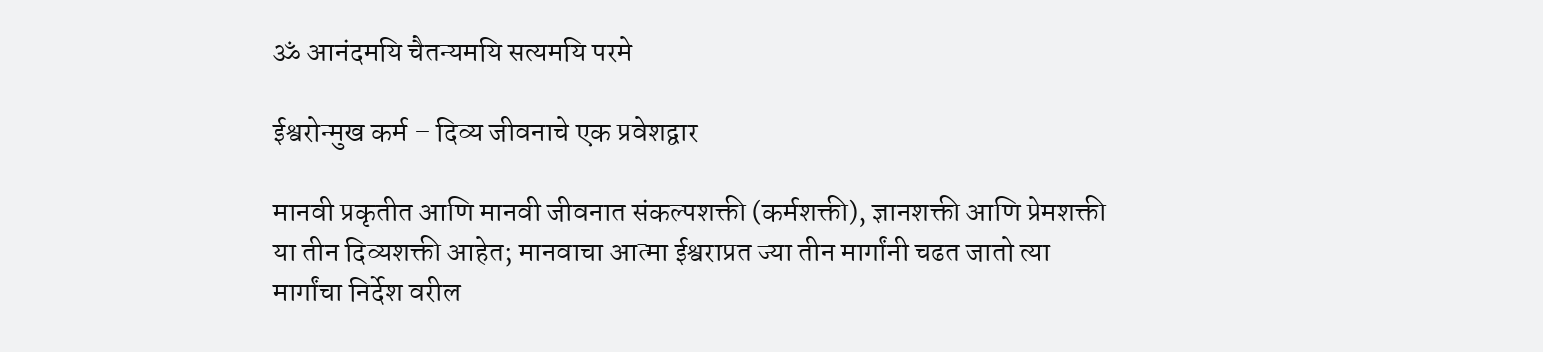ॐ आनंदमयि चैतन्यमयि सत्यमयि परमे

ईश्वरोन्मुख कर्म – दिव्य जीवनाचे एक प्रवेशद्वार

मानवी प्रकृतीत आणि मानवी जीवनात संकल्पशक्ती (कर्मशक्ती), ज्ञानशक्ती आणि प्रेमशक्ती या तीन दिव्यशक्ती आहेत; मानवाचा आत्मा ईश्वराप्रत ज्या तीन मार्गांनी चढत जातो त्या मार्गांचा निर्देश वरील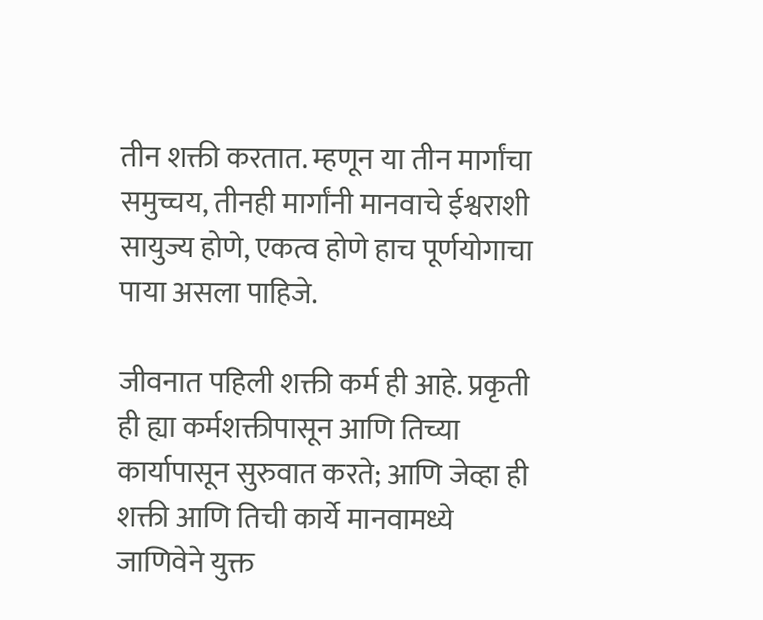तीन शक्ती करतात. म्हणून या तीन मार्गांचा समुच्चय, तीनही मार्गांनी मानवाचे ईश्वराशी सायुज्य होणे, एकत्व होणे हाच पूर्णयोगाचा पाया असला पाहिजे.

जीवनात पहिली शक्ती कर्म ही आहे. प्रकृती ही ह्या कर्मशक्तीपासून आणि तिच्या कार्यापासून सुरुवात करते; आणि जेव्हा ही शक्ती आणि तिची कार्ये मानवामध्ये जाणिवेने युक्त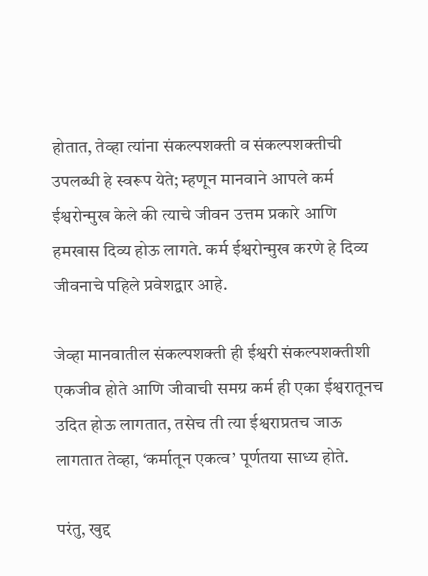होतात, तेव्हा त्यांना संकल्पशक्ती व संकल्पशक्तीची उपलब्धी हे स्वरूप येते; म्हणून मानवाने आपले कर्म ईश्वरोन्मुख केले की त्याचे जीवन उत्तम प्रकारे आणि हमखास दिव्य होऊ लागते. कर्म ईश्वरोन्मुख करणे हे दिव्य जीवनाचे पहिले प्रवेशद्वार आहे.

जेव्हा मानवातील संकल्पशक्ती ही ईश्वरी संकल्पशक्तीशी एकजीव होते आणि जीवाची समग्र कर्म ही एका ईश्वरातूनच उदित होऊ लागतात, तसेच ती त्या ईश्वराप्रतच जाऊ लागतात तेव्हा, ‘कर्मातून एकत्व’ पूर्णतया साध्य होते.

परंतु, खुद्द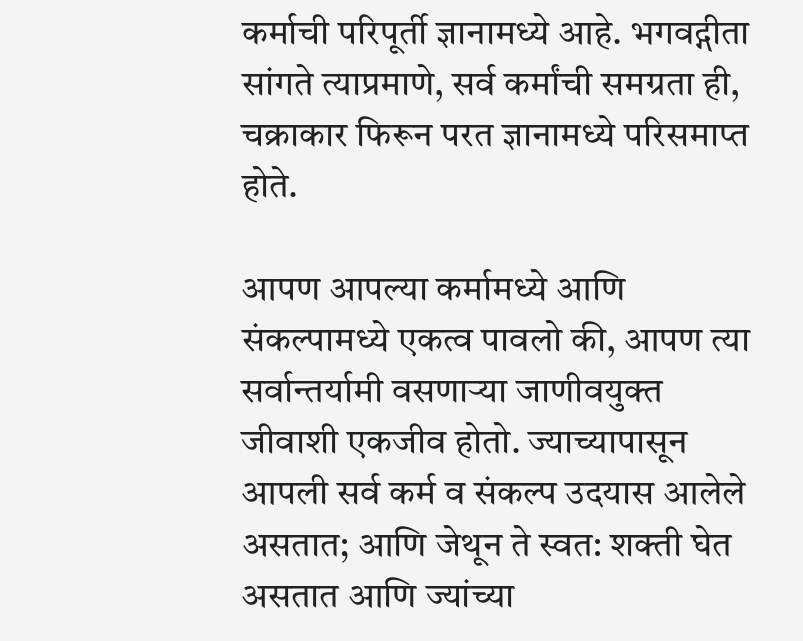कर्माची परिपूर्ती ज्ञानामध्ये आहे. भगवद्गीता सांगते त्याप्रमाणे, सर्व कर्मांची समग्रता ही, चक्राकार फिरून परत ज्ञानामध्ये परिसमाप्त होते.

आपण आपल्या कर्मामध्ये आणि संकल्पामध्ये एकत्व पावलो की, आपण त्या सर्वान्तर्यामी वसणाऱ्या जाणीवयुक्त जीवाशी एकजीव होतो. ज्याच्यापासून आपली सर्व कर्म व संकल्प उदयास आलेले असतात; आणि जेथून ते स्वत: शक्ती घेत असतात आणि ज्यांच्या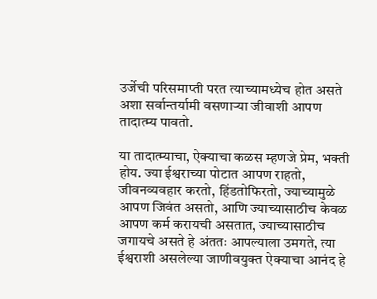उर्जेची परिसमाप्ती परत त्याच्यामध्येच होत असते अशा सर्वान्तर्यामी वसणाऱ्या जीवाशी आपण तादात्म्य पावतो.

या तादात्म्याचा, ऐक्याचा कळस म्हणजे प्रेम, भक्ती होय. ज्या ईश्वराच्या पोटात आपण राहतो, जीवनव्यवहार करतो, हिंडतोफिरतो, ज्याच्यामुळे आपण जिवंत असतो, आणि ज्याच्यासाठीच केवळ आपण कर्म करायची असतात, ज्याच्यासाठीच जगायचे असते हे अंततः आपल्याला उमगते, त्या ईश्वराशी असलेल्या जाणीवयुक्त ऐक्याचा आनंद हे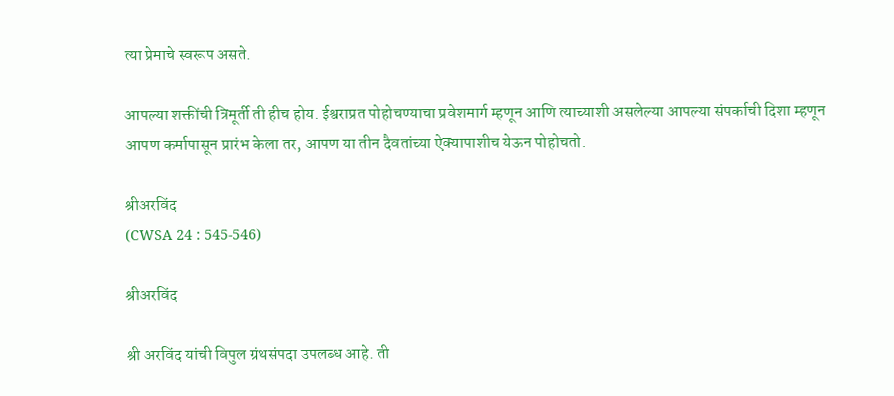त्या प्रेमाचे स्वरूप असते.

आपल्या शक्तींची त्रिमूर्ती ती हीच होय. ईश्वराप्रत पोहोचण्याचा प्रवेशमार्ग म्हणून आणि त्याच्याशी असलेल्या आपल्या संपर्काची दिशा म्हणून आपण कर्मापासून प्रारंभ केला तर, आपण या तीन दैवतांच्या ऐक्यापाशीच येऊन पोहोचतो.

श्रीअरविंद
(CWSA 24 : 545-546)

श्रीअरविंद

श्री अरविंद यांची विपुल ग्रंथसंपदा उपलब्ध आहे. ती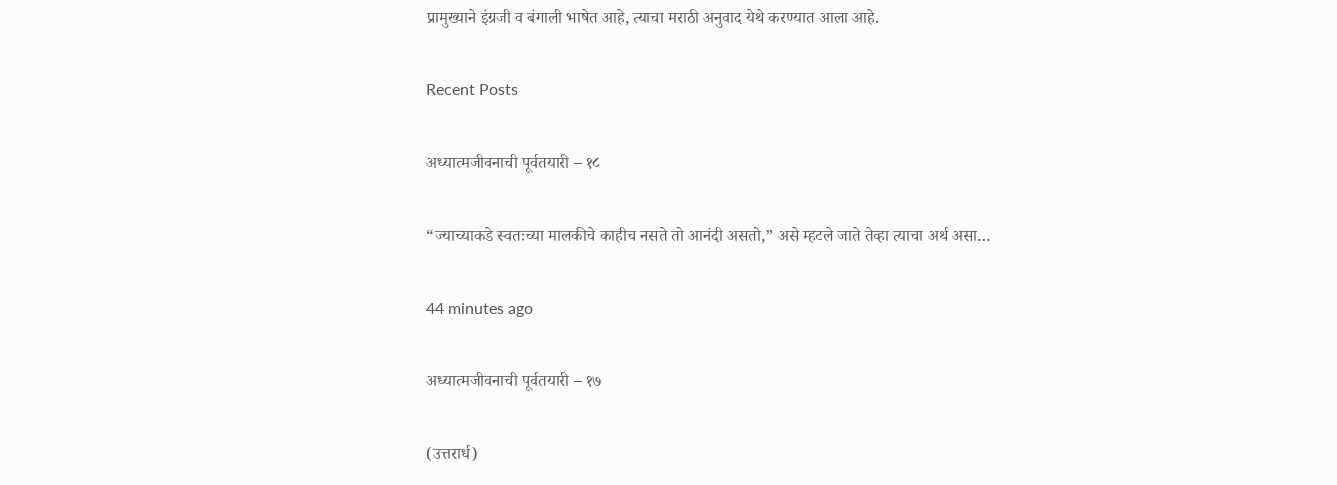प्रामुख्याने इंग्रजी व बंगाली भाषेत आहे, त्याचा मराठी अनुवाद येथे करण्यात आला आहे.

Recent Posts

अध्यात्मजीवनाची पूर्वतयारी – १८

“ज्याच्याकडे स्वतःच्या मालकीचे काहीच नसते तो आनंदी असतो,” असे म्हटले जाते तेव्हा त्याचा अर्थ असा…

44 minutes ago

अध्यात्मजीवनाची पूर्वतयारी – १७

(उत्तरार्ध)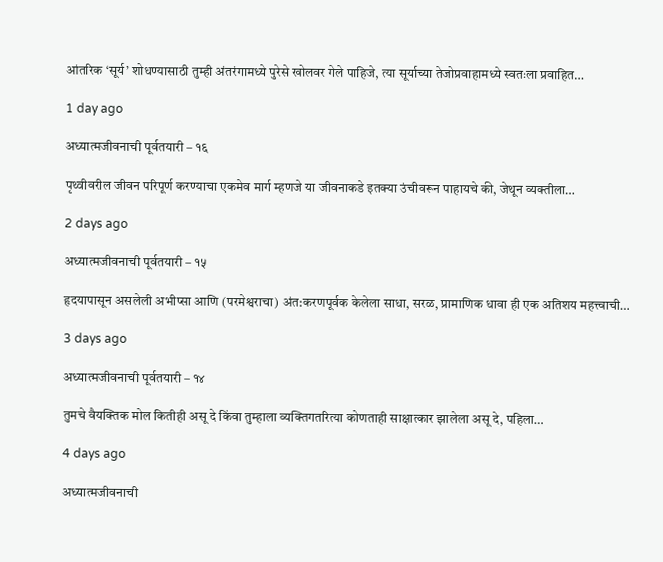आंतरिक ‘सूर्य‌’ शोधण्यासाठी तुम्ही अंतरंगामध्ये पुरेसे खोलवर गेले पाहिजे, त्या सूर्याच्या तेजोप्रवाहामध्ये स्वतःला प्रवाहित…

1 day ago

अध्यात्मजीवनाची पूर्वतयारी – १६

पृथ्वीवरील जीवन परिपूर्ण करण्याचा एकमेव मार्ग म्हणजे या जीवनाकडे इतक्या उंचीवरून पाहायचे की, जेथून व्यक्तीला…

2 days ago

अध्यात्मजीवनाची पूर्वतयारी – १५

हृदयापासून असलेली अभीप्सा आणि (परमेश्वराचा) अंत:करणपूर्वक केलेला साधा, सरळ, प्रामाणिक धावा ही एक अतिशय महत्त्वाची…

3 days ago

अध्यात्मजीवनाची पूर्वतयारी – १४

तुमचे वैयक्तिक मोल कितीही असू दे किंवा तुम्हाला व्यक्तिगतरित्या कोणताही साक्षात्कार झालेला असू दे, पहिला…

4 days ago

अध्यात्मजीवनाची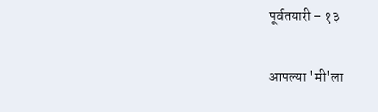पूर्वतयारी – १३

आपल्या 'मी'ला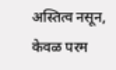अस्तित्व नसून, केवळ परम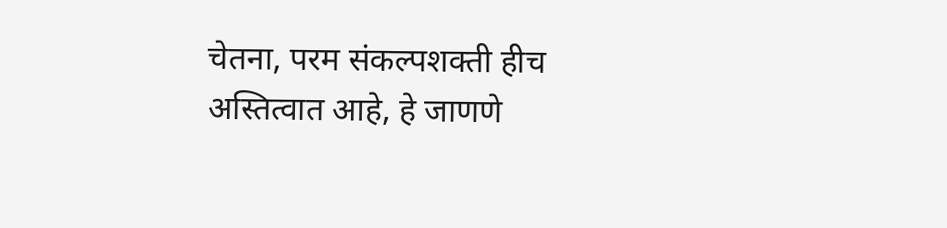चेतना‌, परम संकल्पशक्ती‌ हीच अस्तित्वात आहे, हे जाणणे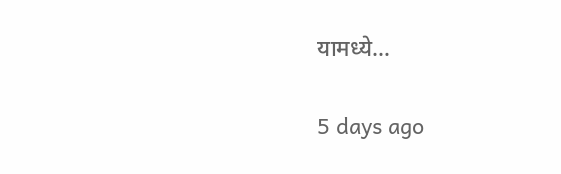यामध्ये…

5 days ago